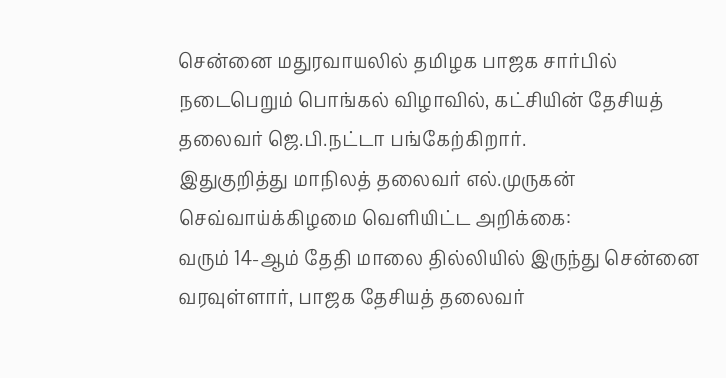சென்னை மதுரவாயலில் தமிழக பாஜக சார்பில் நடைபெறும் பொங்கல் விழாவில், கட்சியின் தேசியத் தலைவர் ஜெ.பி.நட்டா பங்கேற்கிறார்.
இதுகுறித்து மாநிலத் தலைவர் எல்.முருகன் செவ்வாய்க்கிழமை வெளியிட்ட அறிக்கை:
வரும் 14-ஆம் தேதி மாலை தில்லியில் இருந்து சென்னை வரவுள்ளார், பாஜக தேசியத் தலைவர்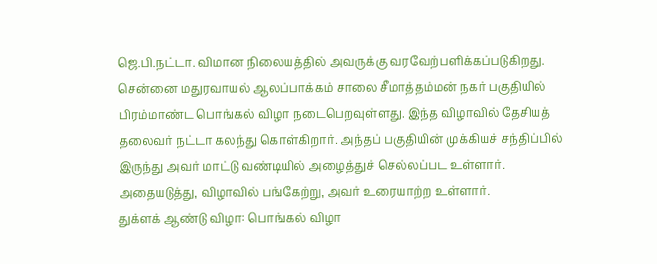ஜெ.பி.நட்டா. விமான நிலையத்தில் அவருக்கு வரவேற்பளிக்கப்படுகிறது. சென்னை மதுரவாயல் ஆலப்பாக்கம் சாலை சீமாத்தம்மன் நகர் பகுதியில் பிரம்மாண்ட பொங்கல் விழா நடைபெறவுள்ளது. இந்த விழாவில் தேசியத் தலைவர் நட்டா கலந்து கொள்கிறார். அந்தப் பகுதியின் முக்கியச் சந்திப்பில் இருந்து அவர் மாட்டு வண்டியில் அழைத்துச் செல்லப்பட உள்ளார். அதையடுத்து, விழாவில் பங்கேற்று, அவர் உரையாற்ற உள்ளார்.
துக்ளக் ஆண்டு விழா: பொங்கல் விழா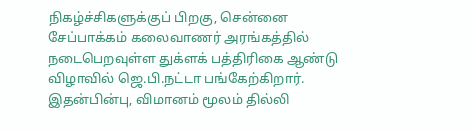நிகழ்ச்சிகளுக்குப் பிறகு, சென்னை சேப்பாக்கம் கலைவாணர் அரங்கத்தில் நடைபெறவுள்ள துக்ளக் பத்திரிகை ஆண்டு விழாவில் ஜெ.பி.நட்டா பங்கேற்கிறார். இதன்பின்பு, விமானம் மூலம் தில்லி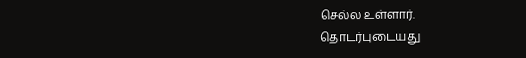செல்ல உள்ளார்.
தொடர்புடையது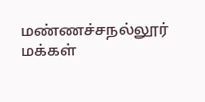மண்ணச்சநல்லூர் மக்கள்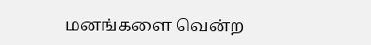மனங்களை வென்ற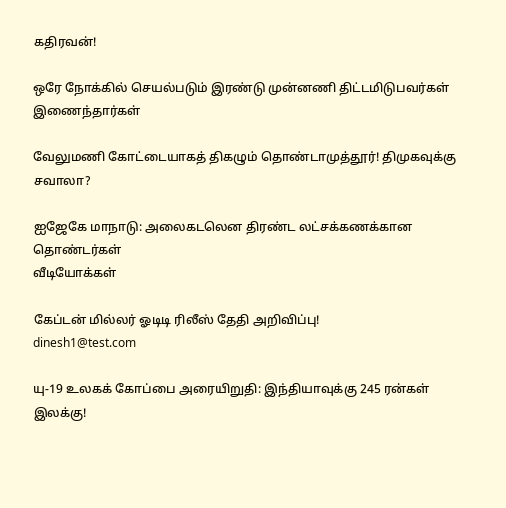கதிரவன்!

ஒரே நோக்கில் செயல்படும் இரண்டு முன்னணி திட்டமிடுபவர்கள் இணைந்தார்கள்

வேலுமணி கோட்டையாகத் திகழும் தொண்டாமுத்தூர்! திமுகவுக்கு சவாலா?

ஐஜேகே மாநாடு: அலைகடலென திரண்ட லட்சக்கணக்கான தொண்டர்கள்
வீடியோக்கள்

கேப்டன் மில்லர் ஓடிடி ரிலீஸ் தேதி அறிவிப்பு!
dinesh1@test.com

யு-19 உலகக் கோப்பை அரையிறுதி: இந்தியாவுக்கு 245 ரன்கள் இலக்கு!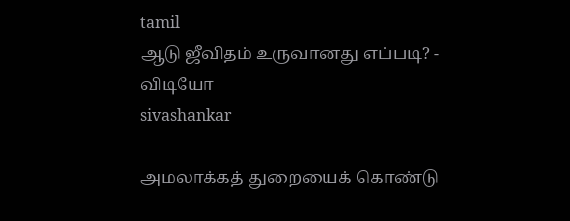tamil
ஆடு ஜீவிதம் உருவானது எப்படி? - விடியோ
sivashankar

அமலாக்கத் துறையைக் கொண்டு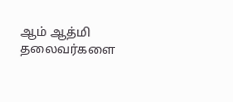ஆம் ஆத்மி தலைவர்களை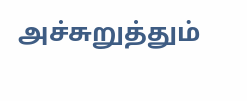அச்சுறுத்தும்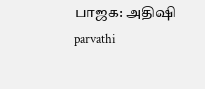பாஜக: அதிஷி
parvathi